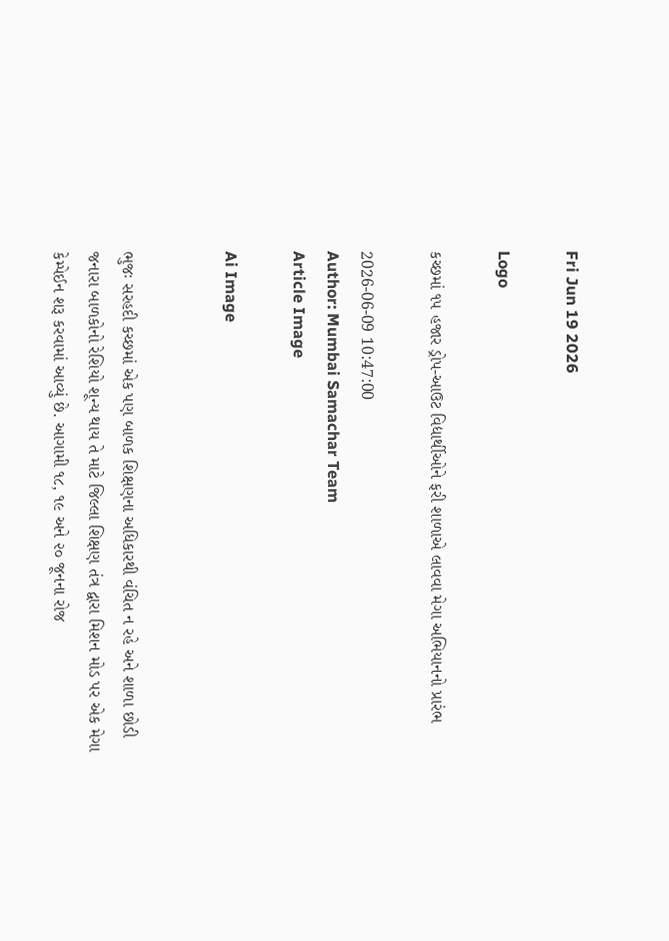Fri Jun 19 2026

Logo

કચ્છમાં ૧૫ હજાર ડ્રોપ-આઉટ વિદ્યાર્થીઓને ફરી શાળાએ લાવવા મેગા અભિયાનનો પ્રારંભ

2026-06-09 10:47:00
Author: Mumbai Samachar Team
Article Image

Ai Image


ભુજઃ સરહદી કચ્છમાં એક પણ બાળક શિક્ષણના અધિકારથી વંચિત ન રહે અને શાળા છોડી જનારા બાળકોનો રેશિયો શૂન્ય થાય તે માટે જિલ્લા શિક્ષણ તંત્ર દ્વારા મિશન મોડ પર એક મેગા કેમ્પેઈન શરૂ કરવામાં આવ્યું છે. આગામી ૧૮, ૧૯ અને ૨૦ જૂનના રોજ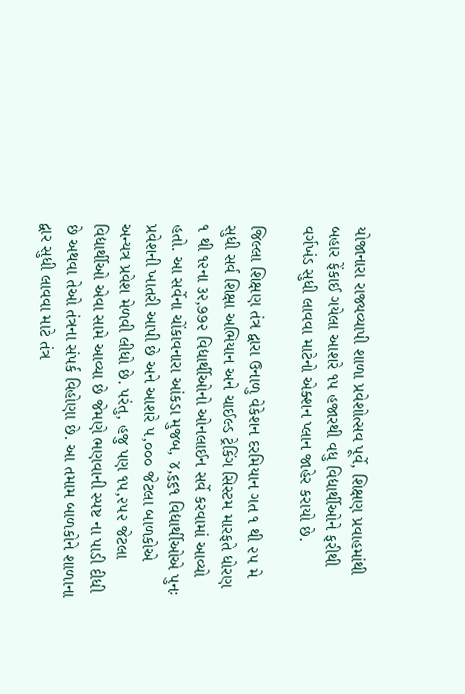યોજાનારા રાજ્યવ્યાપી શાળા પ્રવેશોત્સવ પૂર્વે, શિક્ષણ પ્રવાહમાંથી બહાર ફેંકાઈ ગયેલા આશરે ૧૫ હજારથી વધુ વિદ્યાર્થીઓને ફરીથી વર્ગખંડ સુધી લાવવા માટેનો એક્શન પ્લાન જાહેર કરાયો છે.

જિલ્લા શિક્ષણ તંત્ર દ્વારા ઉનાળુ વેકેશન દરમિયાન ગત ૧ થી ૨૫ મે સુધી સર્વ શિક્ષા અભિયાન અને ચાઈલ્ડ ટ્રેકિંગ સિસ્ટમ મારફતે ધોરણ ૧ થી ૧૨ના ૩૨,૭૭૨ વિદ્યાર્થીઓનો ઓનલાઈન સર્વે કરવામાં આવ્યો હતો. આ સર્વેના ચોંકાવનારા આંકડા મુજબ, ૪,૬૬૧ વિદ્યાર્થીઓએ પુનઃ પ્રવેશની ખાતરી આપી છે અને આશરે ૫,૦૦૦ જેટલા બાળકોએ અન્યત્ર પ્રવેશ મેળવી લીધો છે. પરંતુ, હજુ પણ ૧૫,૨૫૨ જેટલા વિદ્યાર્થીઓ એવા સામે આવ્યા છે જેમણે ભણવાની સ્પષ્ટ ના પાડી દીધી છે અથવા તેઓ તંત્રના સંપર્ક વિહોણા છે. આ તમામ બાળકોને શાળાના દ્વાર સુધી લાવવા માટે તંત્ર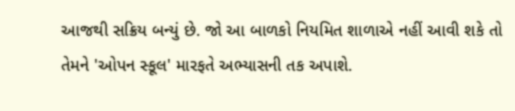આજથી સક્રિય બન્યું છે. જો આ બાળકો નિયમિત શાળાએ નહીં આવી શકે તો તેમને 'ઓપન સ્કૂલ' મારફતે અભ્યાસની તક અપાશે.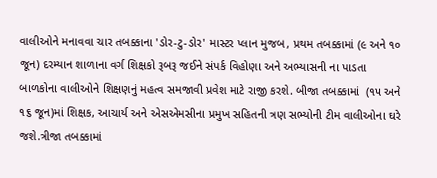વાલીઓને મનાવવા ચાર તબક્કાના 'ડોર-ટુ-ડોર' માસ્ટર પ્લાન મુજબ, પ્રથમ તબક્કામાં (૯ અને ૧૦ જૂન) દરમ્યાન શાળાના વર્ગ શિક્ષકો રૂબરૂ જઈને સંપર્ક વિહોણા અને અભ્યાસની ના પાડતા બાળકોના વાલીઓને શિક્ષણનું મહત્વ સમજાવી પ્રવેશ માટે રાજી કરશે. બીજા તબક્કામાં  (૧૫ અને ૧૬ જૂન)માં શિક્ષક, આચાર્ય અને એસએમસીના પ્રમુખ સહિતની ત્રણ સભ્યોની ટીમ વાલીઓના ઘરે જશે.ત્રીજા તબક્કામાં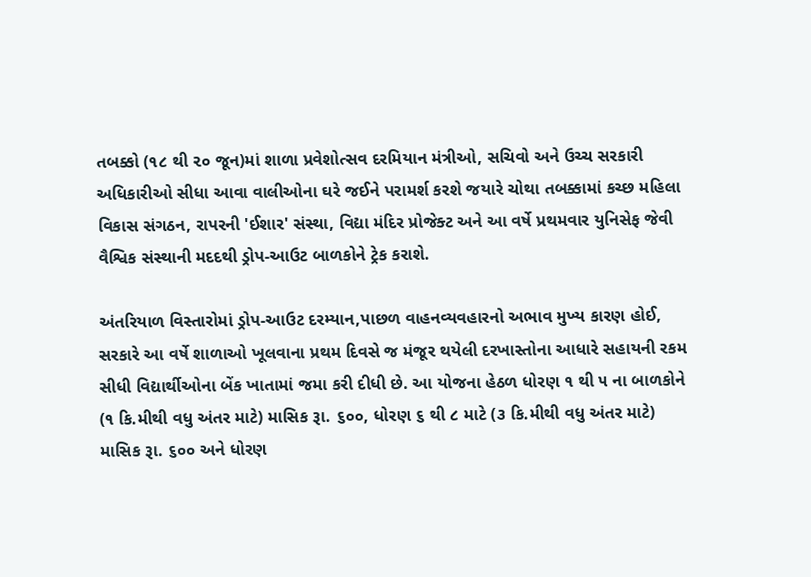તબક્કો (૧૮ થી ૨૦ જૂન)માં શાળા પ્રવેશોત્સવ દરમિયાન મંત્રીઓ, સચિવો અને ઉચ્ચ સરકારી અધિકારીઓ સીધા આવા વાલીઓના ઘરે જઈને પરામર્શ કરશે જયારે ચોથા તબક્કામાં કચ્છ મહિલા વિકાસ સંગઠન, રાપરની 'ઈશાર' સંસ્થા, વિદ્યા મંદિર પ્રોજેક્ટ અને આ વર્ષે પ્રથમવાર યુનિસેફ જેવી વૈશ્વિક સંસ્થાની મદદથી ડ્રોપ-આઉટ બાળકોને ટ્રેક કરાશે.

અંતરિયાળ વિસ્તારોમાં ડ્રોપ-આઉટ દરમ્યાન,પાછળ વાહનવ્યવહારનો અભાવ મુખ્ય કારણ હોઈ, સરકારે આ વર્ષે શાળાઓ ખૂલવાના પ્રથમ દિવસે જ મંજૂર થયેલી દરખાસ્તોના આધારે સહાયની રકમ સીધી વિદ્યાર્થીઓના બેંક ખાતામાં જમા કરી દીધી છે. આ યોજના હેઠળ ધોરણ ૧ થી ૫ ના બાળકોને (૧ કિ.મીથી વધુ અંતર માટે) માસિક રૂા. ૬૦૦, ધોરણ ૬ થી ૮ માટે (૩ કિ.મીથી વધુ અંતર માટે) માસિક રૂા. ૬૦૦ અને ધોરણ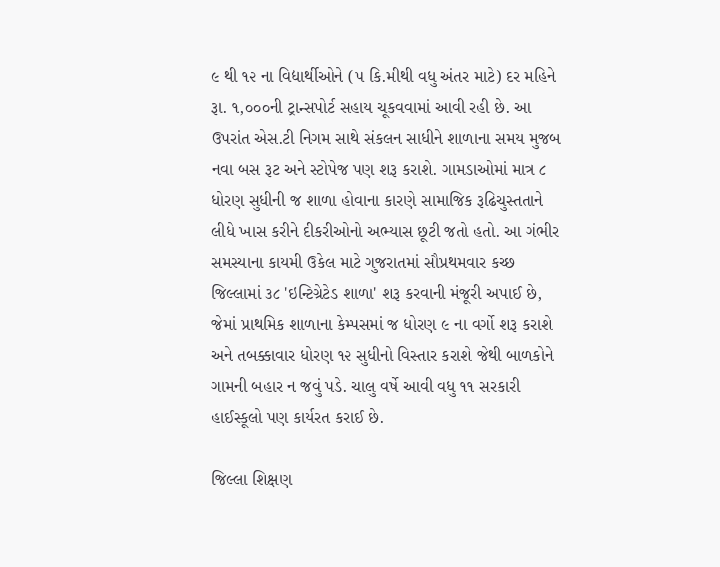૯ થી ૧૨ ના વિદ્યાર્થીઓને (૫ કિ.મીથી વધુ અંતર માટે) દર મહિને રૂા. ૧,૦૦૦ની ટ્રાન્સપોર્ટ સહાય ચૂકવવામાં આવી રહી છે. આ ઉપરાંત એસ.ટી નિગમ સાથે સંકલન સાધીને શાળાના સમય મુજબ નવા બસ રૂટ અને સ્ટોપેજ પણ શરૂ કરાશે. ગામડાઓમાં માત્ર ૮ ધોરણ સુધીની જ શાળા હોવાના કારણે સામાજિક રૂઢિચુસ્તતાને લીધે ખાસ કરીને દીકરીઓનો અભ્યાસ છૂટી જતો હતો. આ ગંભીર સમસ્યાના કાયમી ઉકેલ માટે ગુજરાતમાં સૌપ્રથમવાર કચ્છ જિલ્લામાં ૩૮ 'ઇન્ટિગ્રેટેડ શાળા' શરૂ કરવાની મંજૂરી અપાઈ છે, જેમાં પ્રાથમિક શાળાના કેમ્પસમાં જ ધોરણ ૯ ના વર્ગો શરૂ કરાશે અને તબક્કાવાર ધોરણ ૧૨ સુધીનો વિસ્તાર કરાશે જેથી બાળકોને ગામની બહાર ન જવું પડે. ચાલુ વર્ષે આવી વધુ ૧૧ સરકારી હાઈસ્કૂલો પણ કાર્યરત કરાઈ છે.

જિલ્લા શિક્ષણ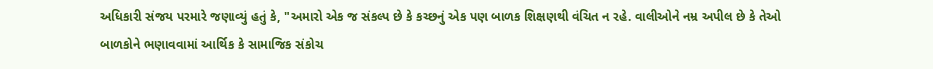અધિકારી સંજય પરમારે જણાવ્યું હતું કે, "અમારો એક જ સંકલ્પ છે કે કચ્છનું એક પણ બાળક શિક્ષણથી વંચિત ન રહે. વાલીઓને નમ્ર અપીલ છે કે તેઓ બાળકોને ભણાવવામાં આર્થિક કે સામાજિક સંકોચ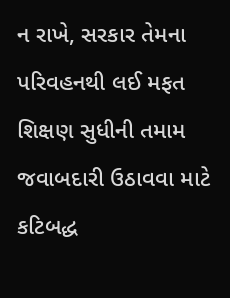ન રાખે, સરકાર તેમના પરિવહનથી લઈ મફત શિક્ષણ સુધીની તમામ જવાબદારી ઉઠાવવા માટે કટિબદ્ધ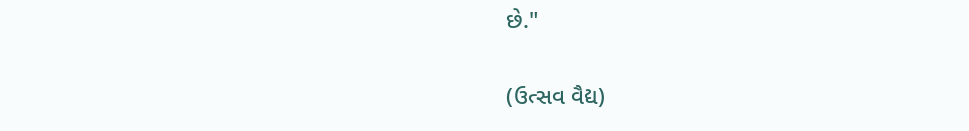છે."

(ઉત્સવ વૈદ્ય)